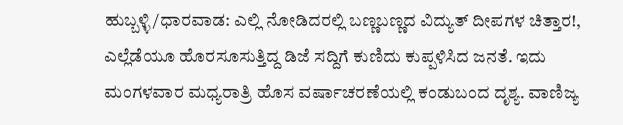ಹುಬ್ಬಳ್ಳಿ/ಧಾರವಾಡ: ಎಲ್ಲಿ ನೋಡಿದರಲ್ಲಿ ಬಣ್ಣಬಣ್ಣದ ವಿದ್ಯುತ್ ದೀಪಗಳ ಚಿತ್ತಾರ!, ಎಲ್ಲೆಡೆಯೂ ಹೊರಸೂಸುತ್ತಿದ್ದ ಡಿಜೆ ಸದ್ದಿಗೆ ಕುಣಿದು ಕುಪ್ಪಳಿಸಿದ ಜನತೆ. ಇದು ಮಂಗಳವಾರ ಮಧ್ಯರಾತ್ರಿ ಹೊಸ ವರ್ಷಾಚರಣೆಯಲ್ಲಿ ಕಂಡುಬಂದ ದೃಶ್ಯ. ವಾಣಿಜ್ಯ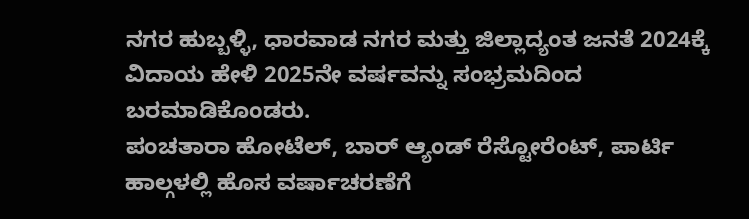ನಗರ ಹುಬ್ಬಳ್ಳಿ, ಧಾರವಾಡ ನಗರ ಮತ್ತು ಜಿಲ್ಲಾದ್ಯಂತ ಜನತೆ 2024ಕ್ಕೆ ವಿದಾಯ ಹೇಳಿ 2025ನೇ ವರ್ಷವನ್ನು ಸಂಭ್ರಮದಿಂದ ಬರಮಾಡಿಕೊಂಡರು.
ಪಂಚತಾರಾ ಹೋಟೆಲ್, ಬಾರ್ ಆ್ಯಂಡ್ ರೆಸ್ಟೋರೆಂಟ್, ಪಾರ್ಟಿ ಹಾಲ್ಗಳಲ್ಲಿ ಹೊಸ ವರ್ಷಾಚರಣೆಗೆ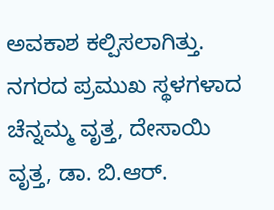ಅವಕಾಶ ಕಲ್ಪಿಸಲಾಗಿತ್ತು. ನಗರದ ಪ್ರಮುಖ ಸ್ಥಳಗಳಾದ ಚೆನ್ನಮ್ಮ ವೃತ್ತ, ದೇಸಾಯಿ ವೃತ್ತ, ಡಾ. ಬಿ.ಆರ್.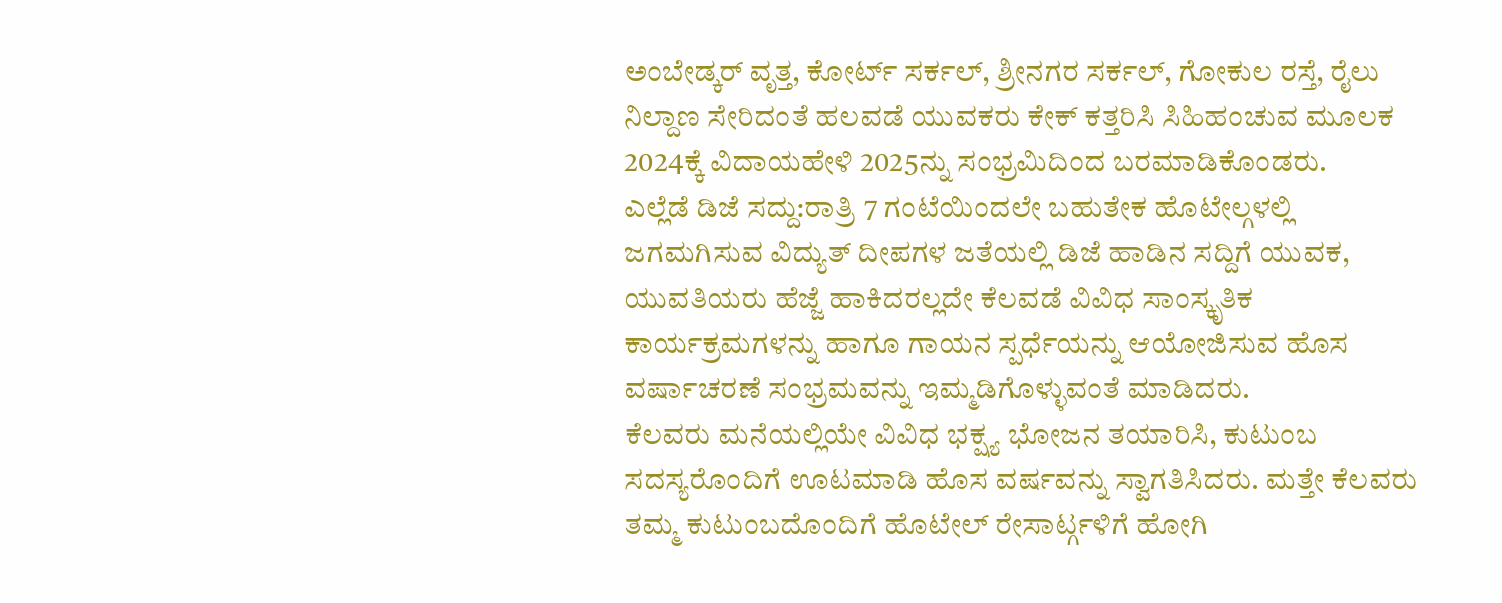ಅಂಬೇಡ್ಕರ್ ವೃತ್ತ, ಕೋರ್ಟ್ ಸರ್ಕಲ್, ಶ್ರೀನಗರ ಸರ್ಕಲ್, ಗೋಕುಲ ರಸ್ತೆ, ರೈಲು ನಿಲ್ದಾಣ ಸೇರಿದಂತೆ ಹಲವಡೆ ಯುವಕರು ಕೇಕ್ ಕತ್ತರಿಸಿ ಸಿಹಿಹಂಚುವ ಮೂಲಕ 2024ಕ್ಕೆ ವಿದಾಯಹೇಳಿ 2025ನ್ನು ಸಂಭ್ರಮಿದಿಂದ ಬರಮಾಡಿಕೊಂಡರು.
ಎಲ್ಲೆಡೆ ಡಿಜೆ ಸದ್ದು:ರಾತ್ರಿ 7 ಗಂಟೆಯಿಂದಲೇ ಬಹುತೇಕ ಹೊಟೇಲ್ಗಳಲ್ಲಿ ಜಗಮಗಿಸುವ ವಿದ್ಯುತ್ ದೀಪಗಳ ಜತೆಯಲ್ಲಿ ಡಿಜೆ ಹಾಡಿನ ಸದ್ದಿಗೆ ಯುವಕ, ಯುವತಿಯರು ಹೆಜ್ಜೆ ಹಾಕಿದರಲ್ಲದೇ ಕೆಲವಡೆ ವಿವಿಧ ಸಾಂಸ್ಕೃತಿಕ ಕಾರ್ಯಕ್ರಮಗಳನ್ನು ಹಾಗೂ ಗಾಯನ ಸ್ಪರ್ಧೆಯನ್ನು ಆಯೋಜಿಸುವ ಹೊಸ ವರ್ಷಾಚರಣೆ ಸಂಭ್ರಮವನ್ನು ಇಮ್ಮಡಿಗೊಳ್ಳುವಂತೆ ಮಾಡಿದರು.
ಕೆಲವರು ಮನೆಯಲ್ಲಿಯೇ ವಿವಿಧ ಭಕ್ಷ್ಯ ಭೋಜನ ತಯಾರಿಸಿ, ಕುಟುಂಬ ಸದಸ್ಯರೊಂದಿಗೆ ಊಟಮಾಡಿ ಹೊಸ ವರ್ಷವನ್ನು ಸ್ವಾಗತಿಸಿದರು. ಮತ್ತೇ ಕೆಲವರು ತಮ್ಮ ಕುಟುಂಬದೊಂದಿಗೆ ಹೊಟೇಲ್ ರೇಸಾರ್ಟ್ಗಳಿಗೆ ಹೋಗಿ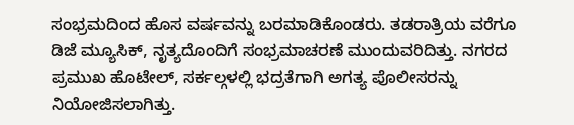ಸಂಭ್ರಮದಿಂದ ಹೊಸ ವರ್ಷವನ್ನು ಬರಮಾಡಿಕೊಂಡರು. ತಡರಾತ್ರಿಯ ವರೆಗೂ ಡಿಜೆ ಮ್ಯೂಸಿಕ್, ನೃತ್ಯದೊಂದಿಗೆ ಸಂಭ್ರಮಾಚರಣೆ ಮುಂದುವರಿದಿತ್ತು. ನಗರದ ಪ್ರಮುಖ ಹೊಟೇಲ್, ಸರ್ಕಲ್ಗಳಲ್ಲಿ ಭದ್ರತೆಗಾಗಿ ಅಗತ್ಯ ಪೊಲೀಸರನ್ನು ನಿಯೋಜಿಸಲಾಗಿತ್ತು.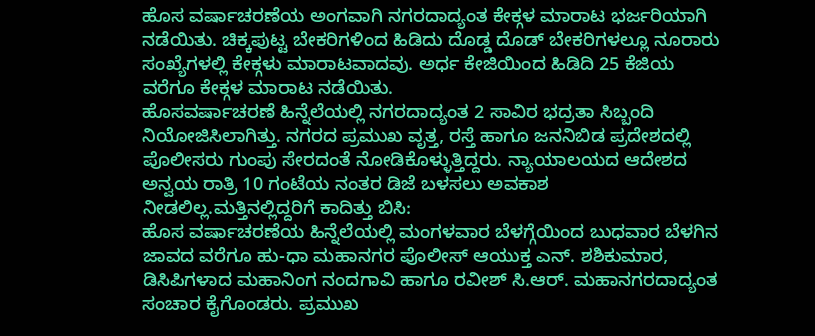ಹೊಸ ವರ್ಷಾಚರಣೆಯ ಅಂಗವಾಗಿ ನಗರದಾದ್ಯಂತ ಕೇಕ್ಗಳ ಮಾರಾಟ ಭರ್ಜರಿಯಾಗಿ ನಡೆಯಿತು. ಚಿಕ್ಕಪುಟ್ಟ ಬೇಕರಿಗಳಿಂದ ಹಿಡಿದು ದೊಡ್ಡ ದೊಡ್ ಬೇಕರಿಗಳಲ್ಲೂ ನೂರಾರು ಸಂಖ್ಯೆಗಳಲ್ಲಿ ಕೇಕ್ಗಳು ಮಾರಾಟವಾದವು. ಅರ್ಧ ಕೇಜಿಯಿಂದ ಹಿಡಿದಿ 25 ಕೆಜಿಯ ವರೆಗೂ ಕೇಕ್ಗಳ ಮಾರಾಟ ನಡೆಯಿತು.
ಹೊಸವರ್ಷಾಚರಣೆ ಹಿನ್ನೆಲೆಯಲ್ಲಿ ನಗರದಾದ್ಯಂತ 2 ಸಾವಿರ ಭದ್ರತಾ ಸಿಬ್ಬಂದಿ ನಿಯೋಜಿಸಿಲಾಗಿತ್ತು. ನಗರದ ಪ್ರಮುಖ ವೃತ್ತ, ರಸ್ತೆ ಹಾಗೂ ಜನನಿಬಿಡ ಪ್ರದೇಶದಲ್ಲಿ ಪೊಲೀಸರು ಗುಂಪು ಸೇರದಂತೆ ನೋಡಿಕೊಳ್ಳುತ್ತಿದ್ದರು. ನ್ಯಾಯಾಲಯದ ಆದೇಶದ ಅನ್ವಯ ರಾತ್ರಿ 10 ಗಂಟೆಯ ನಂತರ ಡಿಜೆ ಬಳಸಲು ಅವಕಾಶ ನೀಡಲಿಲ್ಲ.ಮತ್ತಿನಲ್ಲಿದ್ದರಿಗೆ ಕಾದಿತ್ತು ಬಿಸಿ:
ಹೊಸ ವರ್ಷಾಚರಣೆಯ ಹಿನ್ನೆಲೆಯಲ್ಲಿ ಮಂಗಳವಾರ ಬೆಳಗ್ಗೆಯಿಂದ ಬುಧವಾರ ಬೆಳಗಿನ ಜಾವದ ವರೆಗೂ ಹು-ಧಾ ಮಹಾನಗರ ಪೊಲೀಸ್ ಆಯುಕ್ತ ಎನ್. ಶಶಿಕುಮಾರ, ಡಿಸಿಪಿಗಳಾದ ಮಹಾನಿಂಗ ನಂದಗಾವಿ ಹಾಗೂ ರವೀಶ್ ಸಿ.ಆರ್. ಮಹಾನಗರದಾದ್ಯಂತ ಸಂಚಾರ ಕೈಗೊಂಡರು. ಪ್ರಮುಖ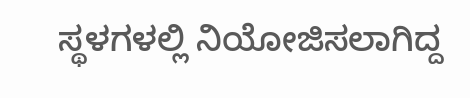ಸ್ಥಳಗಳಲ್ಲಿ ನಿಯೋಜಿಸಲಾಗಿದ್ದ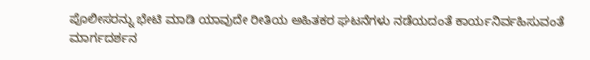ಪೊಲೀಸರನ್ನು ಭೇಟಿ ಮಾಡಿ ಯಾವುದೇ ರೀತಿಯ ಅಹಿತಕರ ಘಟನೆಗಳು ನಡೆಯದಂತೆ ಕಾರ್ಯನಿರ್ವಹಿಸುವಂತೆ ಮಾರ್ಗದರ್ಶನ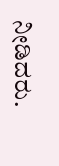ನೀಡಿದರು.